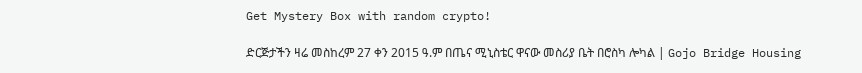Get Mystery Box with random crypto!

ድርጅታችን ዛሬ መስከረም 27 ቀን 2015 ዓ.ም በጤና ሚኒስቴር ዋናው መስሪያ ቤት በሮስካ ሎካል | Gojo Bridge Housing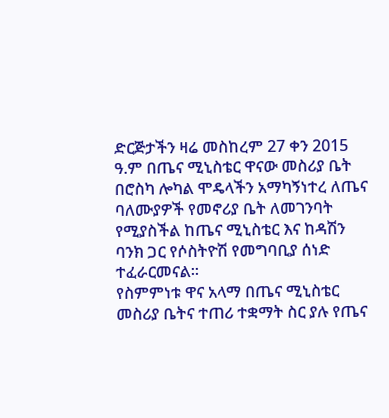ድርጅታችን ዛሬ መስከረም 27 ቀን 2015 ዓ.ም በጤና ሚኒስቴር ዋናው መስሪያ ቤት በሮስካ ሎካል ሞዴላችን አማካኝነተረ ለጤና ባለሙያዎች የመኖሪያ ቤት ለመገንባት የሚያስችል ከጤና ሚኒስቴር እና ከዳሽን ባንክ ጋር የሶስትዮሽ የመግባቢያ ሰነድ ተፈራርመናል፡፡
የስምምነቱ ዋና አላማ በጤና ሚኒስቴር መስሪያ ቤትና ተጠሪ ተቋማት ስር ያሉ የጤና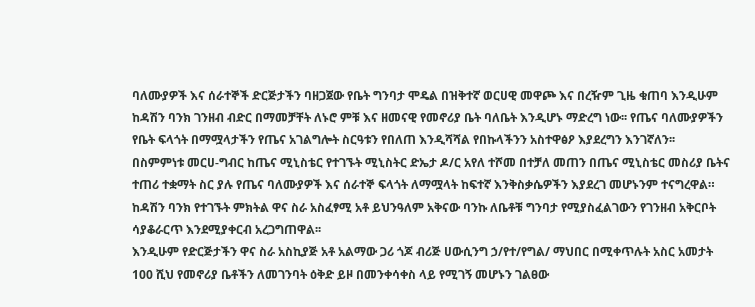ባለሙያዎች እና ሰራተኞች ድርጅታችን ባዘጋጀው የቤት ግንባታ ሞዴል በዝቅተኛ ወርሀዊ መዋጮ እና በረዥም ጊዜ ቁጠባ እንዲሁም ከዳሽን ባንክ ገንዘብ ብድር በማመቻቸት ለኑሮ ምቹ እና ዘመናዊ የመኖሪያ ቤት ባለቤት እንዲሆኑ ማድረግ ነው፡፡ የጤና ባለሙያዎችን የቤት ፍላጎት በማሟላታችን የጤና አገልግሎት ስርዓቱን የበለጠ እንዲሻሻል የበኩላችንን አስተዋፅዖ እያደረግን እንገኛለን፡፡
በስምምነቱ መርሀ-ግብር ከጤና ሚኒስቴር የተገኙት ሚኒስትር ድኤታ ዶ/ር አየለ ተሾመ በተቻለ መጠን በጤና ሚኒስቴር መስሪያ ቤትና ተጠሪ ተቋማት ስር ያሉ የጤና ባለሙያዎች እና ሰራተኞ ፍላጎት ለማሟላት ከፍተኛ እንቅስቃሴዎችን እያደረገ መሆኑንም ተናግረዋል። ከዳሽን ባንክ የተገኙት ምክትል ዋና ስራ አስፈፃሚ አቶ ይህንዓለም አቅናው ባንኩ ለቤቶቹ ግንባታ የሚያስፈልገውን የገንዘብ አቅርቦት ሳያቆራርጥ እንደሚያቀርብ አረጋግጠዋል፡፡
እንዲሁም የድርጅታችን ዋና ስራ አስኪያጅ አቶ አልማው ጋሪ ጎጆ ብሪጅ ሀውሲንግ ኃ/የተ/የግል/ ማህበር በሚቀጥሉት አስር አመታት 100 ሺህ የመኖሪያ ቤቶችን ለመገንባት ዕቅድ ይዞ በመንቀሳቀስ ላይ የሚገኝ መሆኑን ገልፀው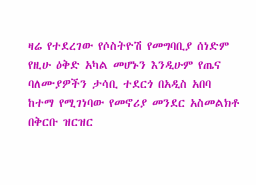ዛሬ የተደረገው የሶስትዮሽ የመግባቢያ ሰነድም የዚሁ ዕቅድ አካል መሆኑን እንዲሁም የጤና ባለሙያዎችን ታሳቢ ተደርጎ በአዲስ አበባ ከተማ የሚገነባው የመኖሪያ መንደር አስመልክቶ በቅርቡ ዝርዝር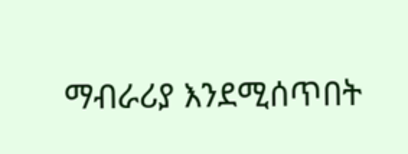ማብራሪያ እንደሚሰጥበት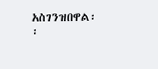አስገንዝበዋል፡፡